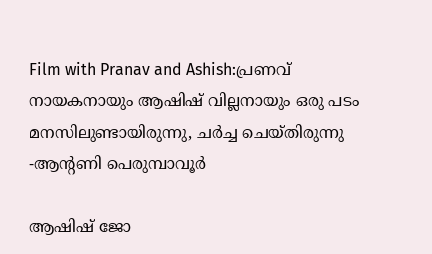Film with Pranav and Ashish:പ്രണവ് നായകനായും ആഷിഷ് വില്ലനായും ഒരു പടം മനസിലുണ്ടായിരുന്നു, ചർച്ച ചെയ്തിരുന്നു -ആന്റണി പെരുമ്പാവൂർ

ആഷിഷ് ജോ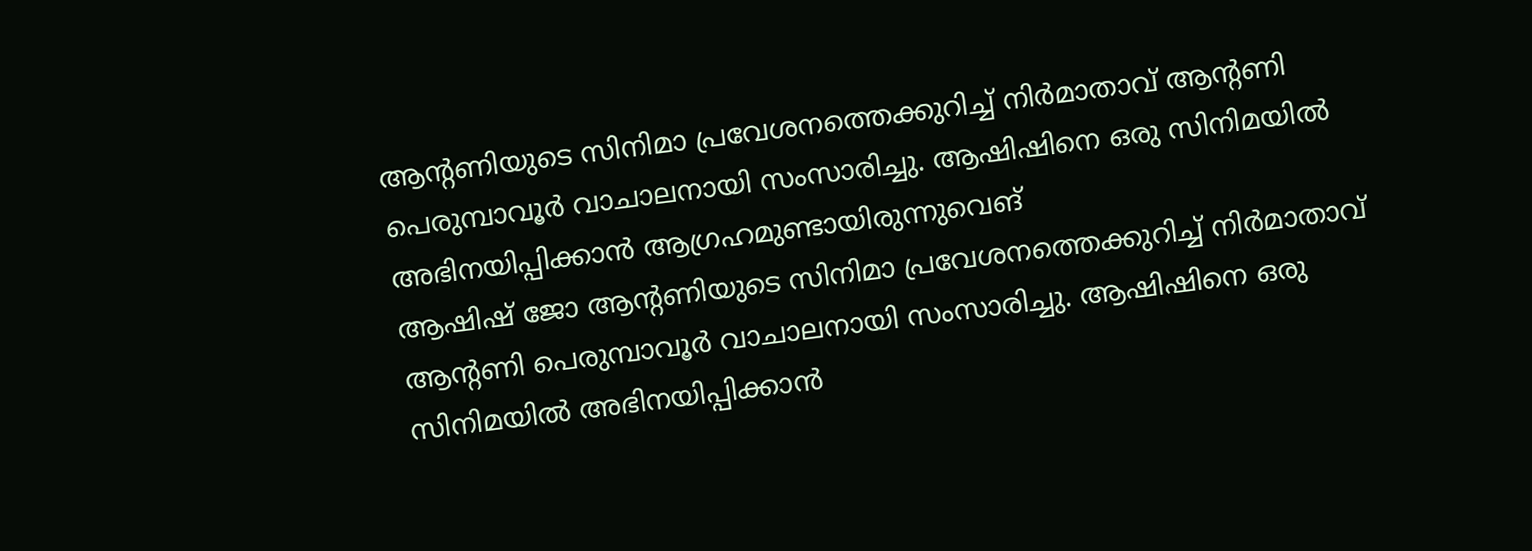ആന്റണിയുടെ സിനിമാ പ്രവേശനത്തെക്കുറിച്ച് നിർമാതാവ് ആന്റണി പെരുമ്പാവൂർ വാചാലനായി സംസാരിച്ചു. ആഷിഷിനെ ഒരു സിനിമയിൽ അഭിനയിപ്പിക്കാൻ ആഗ്രഹമുണ്ടായിരുന്നുവെങ്
ആഷിഷ് ജോ ആന്റണിയുടെ സിനിമാ പ്രവേശനത്തെക്കുറിച്ച് നിർമാതാവ് ആന്റണി പെരുമ്പാവൂർ വാചാലനായി സംസാരിച്ചു. ആഷിഷിനെ ഒരു സിനിമയിൽ അഭിനയിപ്പിക്കാൻ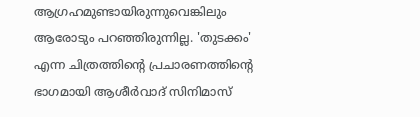ആഗ്രഹമുണ്ടായിരുന്നുവെങ്കിലും ആരോടും പറഞ്ഞിരുന്നില്ല. 'തുടക്കം' എന്ന ചിത്രത്തിന്റെ പ്രചാരണത്തിന്റെ ഭാഗമായി ആശീർവാദ് സിനിമാസ്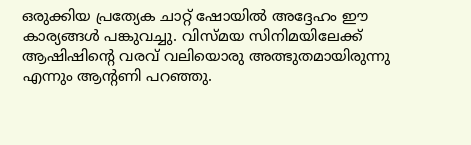ഒരുക്കിയ പ്രത്യേക ചാറ്റ് ഷോയിൽ അദ്ദേഹം ഈ കാര്യങ്ങൾ പങ്കുവച്ചു. വിസ്മയ സിനിമയിലേക്ക് ആഷിഷിന്റെ വരവ് വലിയൊരു അത്ഭുതമായിരുന്നു എന്നും ആന്റണി പറഞ്ഞു.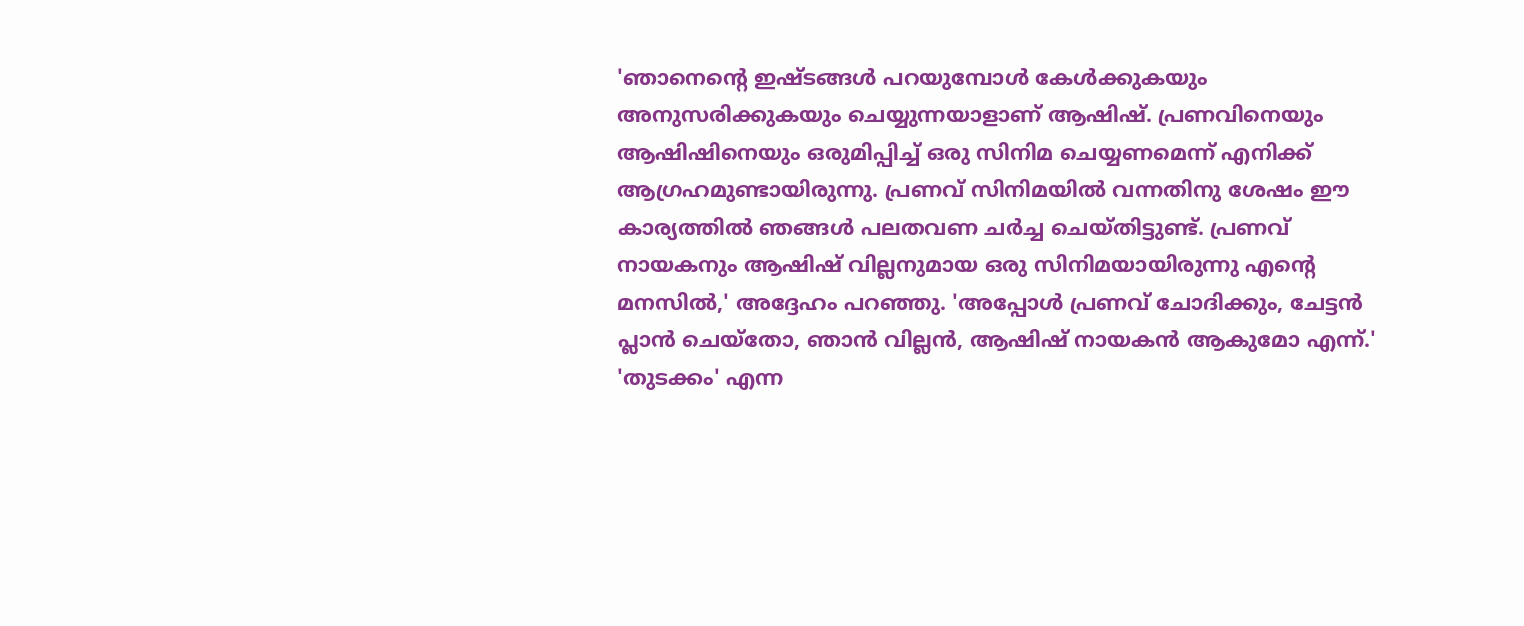'ഞാനെന്റെ ഇഷ്ടങ്ങൾ പറയുമ്പോൾ കേൾക്കുകയും അനുസരിക്കുകയും ചെയ്യുന്നയാളാണ് ആഷിഷ്. പ്രണവിനെയും ആഷിഷിനെയും ഒരുമിപ്പിച്ച് ഒരു സിനിമ ചെയ്യണമെന്ന് എനിക്ക് ആഗ്രഹമുണ്ടായിരുന്നു. പ്രണവ് സിനിമയിൽ വന്നതിനു ശേഷം ഈ കാര്യത്തിൽ ഞങ്ങൾ പലതവണ ചർച്ച ചെയ്തിട്ടുണ്ട്. പ്രണവ് നായകനും ആഷിഷ് വില്ലനുമായ ഒരു സിനിമയായിരുന്നു എന്റെ മനസിൽ,' അദ്ദേഹം പറഞ്ഞു. 'അപ്പോൾ പ്രണവ് ചോദിക്കും, ചേട്ടൻ പ്ലാൻ ചെയ്തോ, ഞാൻ വില്ലൻ, ആഷിഷ് നായകൻ ആകുമോ എന്ന്.'
'തുടക്കം' എന്ന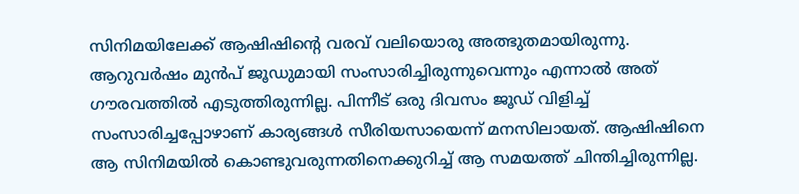സിനിമയിലേക്ക് ആഷിഷിന്റെ വരവ് വലിയൊരു അത്ഭുതമായിരുന്നു. ആറുവർഷം മുൻപ് ജൂഡുമായി സംസാരിച്ചിരുന്നുവെന്നും എന്നാൽ അത് ഗൗരവത്തിൽ എടുത്തിരുന്നില്ല. പിന്നീട് ഒരു ദിവസം ജൂഡ് വിളിച്ച് സംസാരിച്ചപ്പോഴാണ് കാര്യങ്ങൾ സീരിയസായെന്ന് മനസിലായത്. ആഷിഷിനെ ആ സിനിമയിൽ കൊണ്ടുവരുന്നതിനെക്കുറിച്ച് ആ സമയത്ത് ചിന്തിച്ചിരുന്നില്ല.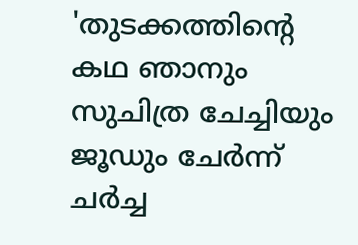'തുടക്കത്തിന്റെ കഥ ഞാനും സുചിത്ര ചേച്ചിയും ജൂഡും ചേർന്ന് ചർച്ച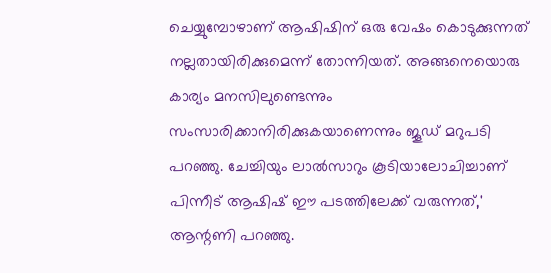ചെയ്യുമ്പോഴാണ് ആഷിഷിന് ഒരു വേഷം കൊടുക്കുന്നത് നല്ലതായിരിക്കുമെന്ന് തോന്നിയത്. അങ്ങനെയൊരു കാര്യം മനസിലുണ്ടെന്നും സംസാരിക്കാനിരിക്കുകയാണെന്നും ജൂഡ് മറുപടി പറഞ്ഞു. ചേച്ചിയും ലാൽസാറും കൂടിയാലോചിച്ചാണ് പിന്നീട് ആഷിഷ് ഈ പടത്തിലേക്ക് വരുന്നത്,' ആന്റണി പറഞ്ഞു.